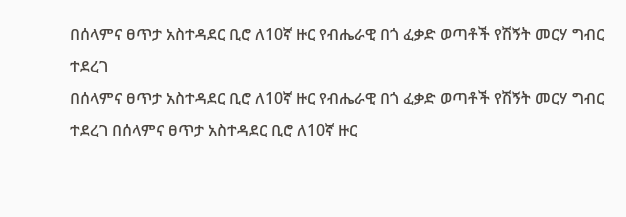በሰላምና ፀጥታ አስተዳደር ቢሮ ለ10ኛ ዙር የብሔራዊ በጎ ፈቃድ ወጣቶች የሽኝት መርሃ ግብር ተደረገ
በሰላምና ፀጥታ አስተዳደር ቢሮ ለ10ኛ ዙር የብሔራዊ በጎ ፈቃድ ወጣቶች የሽኝት መርሃ ግብር ተደረገ በሰላምና ፀጥታ አስተዳደር ቢሮ ለ10ኛ ዙር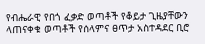የብሔራዊ የበጎ ፈቃድ ወጣቶች የቆይታ ጊዜያቸውን ላጠናቀቁ ወጣቶች የሰላምና ፀጥታ አስተዳደር ቢሮ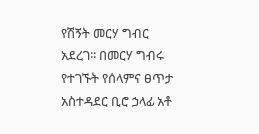የሽኝት መርሃ ግብር አደረገ፡፡ በመርሃ ግብሩ የተገኙት የሰላምና ፀጥታ አስተዳደር ቢሮ ኃላፊ አቶ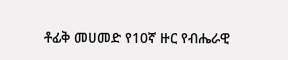ቶፊቅ መሀመድ የ10ኛ ዙር የብሔራዊ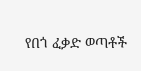የበጎ ፈቃድ ወጣቶች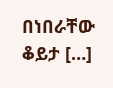በነበራቸው ቆይታ […]